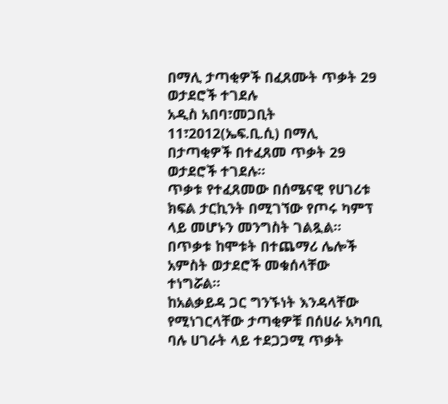በማሊ ታጣቂዎች በፈጸሙት ጥቃት 29 ወታደሮች ተገደሉ
አዲስ አበባ፣መጋቢት 11፣2012(ኤፍ.ቢ.ሲ) በማሊ በታጣቂዎች በተፈጸመ ጥቃት 29 ወታደሮች ተገደሉ።
ጥቃቱ የተፈጸመው በሰሜናዊ የሀገሪቱ ክፍል ታርኪንት በሚገኘው የጦሩ ካምፕ ላይ መሆኑን መንግስት ገልጿል።
በጥቃቱ ከሞቱት በተጨማሪ ሌሎች አምስት ወታደሮች መቁሰላቸው ተነግሯል።
ከአልቃይዳ ጋር ግንኙነት እንዳላቸው የሚነገርላቸው ታጣቂዎቹ በሰሀራ አካባቢ ባሉ ሀገራት ላይ ተደጋጋሚ ጥቃት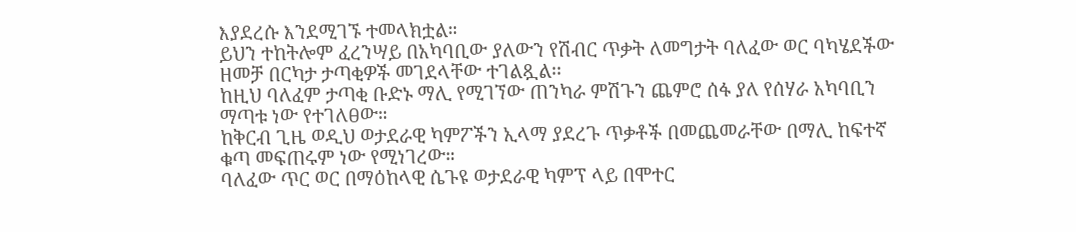እያደረሱ እንደሚገኙ ተመላክቷል።
ይህን ተከትሎም ፈረንሣይ በአካባቢው ያለውን የሽብር ጥቃት ለመግታት ባለፈው ወር ባካሄደችው ዘመቻ በርካታ ታጣቂዎች መገደላቸው ተገልጿል፡፡
ከዚህ ባለፈም ታጣቂ ቡድኑ ማሊ የሚገኘው ጠንካራ ምሽጉን ጨምሮ ሰፋ ያለ የሰሃራ አካባቢን ማጣቱ ነው የተገለፀው።
ከቅርብ ጊዜ ወዲህ ወታደራዊ ካምፖችን ኢላማ ያደረጉ ጥቃቶች በመጨመራቸው በማሊ ከፍተኛ ቁጣ መፍጠሩም ነው የሚነገረው።
ባለፈው ጥር ወር በማዕከላዊ ሴጉዩ ወታደራዊ ካምፕ ላይ በሞተር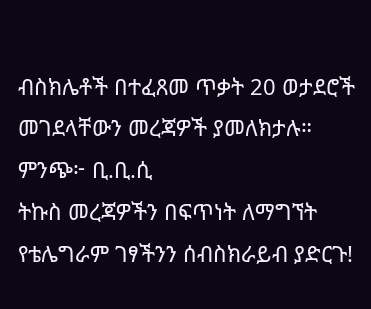ብስክሌቶች በተፈጸመ ጥቃት 20 ወታደሮች መገደላቸውን መረጃዎች ያመለክታሉ።
ምንጭ፦ ቢ.ቢ.ሲ
ትኩስ መረጃዎችን በፍጥነት ለማግኘት የቴሌግራም ገፃችንን ሰብስክራይብ ያድርጉ!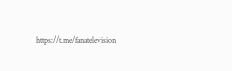https://t.me/fanatelevision